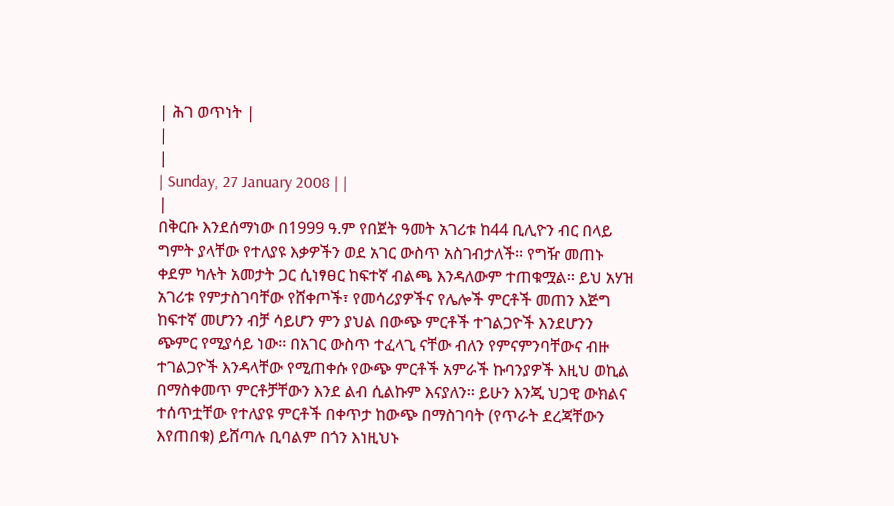| ሕገ ወጥነት |
|
|
| Sunday, 27 January 2008 | |
|
በቅርቡ እንደሰማነው በ1999 ዓ.ም የበጀት ዓመት አገሪቱ ከ44 ቢሊዮን ብር በላይ ግምት ያላቸው የተለያዩ እቃዎችን ወደ አገር ውስጥ አስገብታለች፡፡ የግዥ መጠኑ ቀደም ካሉት አመታት ጋር ሲነፃፀር ከፍተኛ ብልጫ እንዳለውም ተጠቁሟል፡፡ ይህ አሃዝ አገሪቱ የምታስገባቸው የሸቀጦች፣ የመሳሪያዎችና የሌሎች ምርቶች መጠን እጅግ ከፍተኛ መሆንን ብቻ ሳይሆን ምን ያህል በውጭ ምርቶች ተገልጋዮች እንደሆንን ጭምር የሚያሳይ ነው፡፡ በአገር ውስጥ ተፈላጊ ናቸው ብለን የምናምንባቸውና ብዙ ተገልጋዮች እንዳላቸው የሚጠቀሱ የውጭ ምርቶች አምራች ኩባንያዎች እዚህ ወኪል በማስቀመጥ ምርቶቻቸውን እንደ ልብ ሲልኩም እናያለን፡፡ ይሁን እንጂ ህጋዊ ውክልና ተሰጥቷቸው የተለያዩ ምርቶች በቀጥታ ከውጭ በማስገባት (የጥራት ደረጃቸውን እየጠበቁ) ይሸጣሉ ቢባልም በጎን እነዚህኑ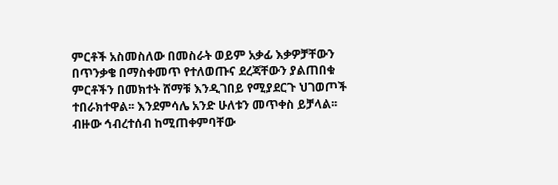ምርቶች አስመስለው በመስራት ወይም አቃፊ እቃዎቻቸውን በጥንቃቄ በማስቀመጥ የተለወጡና ደረጃቸውን ያልጠበቁ ምርቶችን በመክተት ሸማቹ እንዲገበይ የሚያደርጉ ህገወጦች ተበራክተዋል፡፡ እንደምሳሌ አንድ ሁለቱን መጥቀስ ይቻላል፡፡ ብዙው ኅብረተሰብ ከሚጠቀምባቸው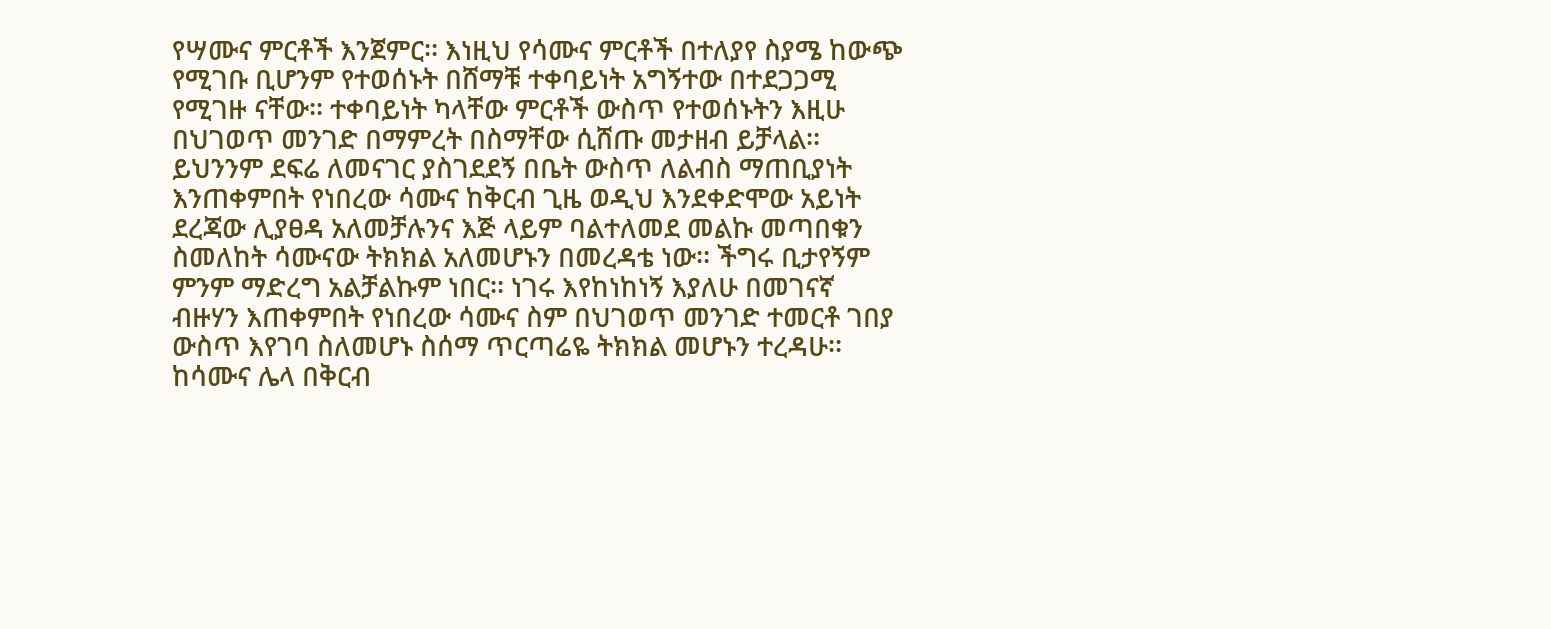የሣሙና ምርቶች እንጀምር፡፡ እነዚህ የሳሙና ምርቶች በተለያየ ስያሜ ከውጭ የሚገቡ ቢሆንም የተወሰኑት በሸማቹ ተቀባይነት አግኝተው በተደጋጋሚ የሚገዙ ናቸው፡፡ ተቀባይነት ካላቸው ምርቶች ውስጥ የተወሰኑትን እዚሁ በህገወጥ መንገድ በማምረት በስማቸው ሲሸጡ መታዘብ ይቻላል፡፡ ይህንንም ደፍሬ ለመናገር ያስገደደኝ በቤት ውስጥ ለልብስ ማጠቢያነት እንጠቀምበት የነበረው ሳሙና ከቅርብ ጊዜ ወዲህ እንደቀድሞው አይነት ደረጃው ሊያፀዳ አለመቻሉንና እጅ ላይም ባልተለመደ መልኩ መጣበቁን ስመለከት ሳሙናው ትክክል አለመሆኑን በመረዳቴ ነው፡፡ ችግሩ ቢታየኝም ምንም ማድረግ አልቻልኩም ነበር፡፡ ነገሩ እየከነከነኝ እያለሁ በመገናኛ ብዙሃን እጠቀምበት የነበረው ሳሙና ስም በህገወጥ መንገድ ተመርቶ ገበያ ውስጥ እየገባ ስለመሆኑ ስሰማ ጥርጣሬዬ ትክክል መሆኑን ተረዳሁ፡፡ ከሳሙና ሌላ በቅርብ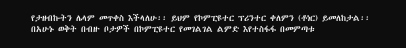የታዘብኩትን ሌላም መጥቀስ እችላለሁ፡፡ ይህም የኮምፒዩተር ፕሪንተር ቀለምን (ቶነር) ይመለከታል፡፡ በአሁኑ ወቅት በብዙ ቦታዎች በኮምፒዩተር የመገልገል ልምድ እየተስፋፋ በመምጣቱ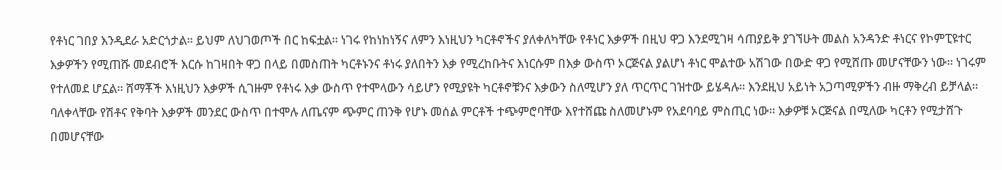የቶነር ገበያ እንዲደራ አድርጎታል፡፡ ይህም ለህገወጦች በር ከፍቷል፡፡ ነገሩ የከነከነኝና ለምን እነዚህን ካርቶኖችና ያለቀለካቸው የቶነር እቃዎች በዚህ ዋጋ እንደሚገዛ ሳጠያይቅ ያገኘሁት መልስ አንዳንድ ቶነርና የኮምፒዩተር እቃዎችን የሚጠሹ መደብሮች እርሱ ከገዛበት ዋጋ በላይ በመስጠት ካርቶኑንና ቶነሩ ያለበትን እቃ የሚረከቡትና እነርሱም በእቃ ውስጥ ኦርጅናል ያልሆነ ቶነር ሞልተው አሽገው በውድ ዋጋ የሚሸጡ መሆናቸውን ነው፡፡ ነገሩም የተለመደ ሆኗል፡፡ ሸማቾች እነዚህን እቃዎች ሲገዙም የቶነሩ እቃ ውስጥ የተሞላውን ሳይሆን የሚያዩት ካርቶኖቹንና እቃውን ስለሚሆን ያለ ጥርጥር ገዝተው ይሄዳሉ፡፡ እንደዚህ አይነት አጋጣሚዎችን ብዙ ማቅረብ ይቻላል፡፡ ባለቀላቸው የሽቶና የቅባት እቃዎች መንደር ውስጥ በተሞሉ ለጤናም ጭምር ጠንቅ የሆኑ መሰል ምርቶች ተጭምሮባቸው እየተሸጩ ስለመሆኑም የአደባባይ ምስጢር ነው፡፡ እቃዎቹ ኦርጅናል በሚለው ካርቶን የሚታሸጉ በመሆናቸው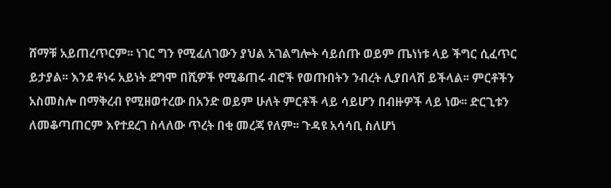ሸማቹ አይጠረጥርም፡፡ ነገር ግን የሚፈለገውን ያህል አገልግሎት ሳይሰጡ ወይም ጤነነቱ ላይ ችግር ሲፈጥር ይታያል፡፡ እንደ ቶነሩ አይነት ደግሞ በሺዎች የሚቆጠሩ ብሮች የወጡበትን ንብረት ሊያበላሽ ይችላል፡፡ ምርቶችን አስመስሎ በማቅረብ የሚዘወተረው በአንድ ወይም ሁለት ምርቶች ላይ ሳይሆን በብዙዎች ላይ ነው፡፡ ድርጊቱን ለመቆጣጠርም እየተደረገ ስላለው ጥረት በቂ መረጃ የለም፡፡ ጉዳዩ አሳሳቢ ስለሆነ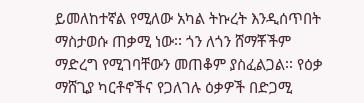ይመለከተኛል የሚለው አካል ትኩረት እንዲሰጥበት ማስታወሱ ጠቃሚ ነው፡፡ ጎን ለጎን ሸማቾችም ማድረግ የሚገባቸውን መጠቆም ያስፈልጋል፡፡ የዕቃ ማሸጊያ ካርቶኖችና የጋለገሉ ዕቃዎች በድጋሚ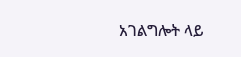አገልግሎት ላይ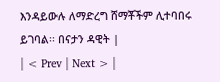እንዳይውሉ ለማድረግ ሸማቾችም ሊተባበሩ ይገባል፡፡ በናታን ዳዊት |
| < Prev | Next > |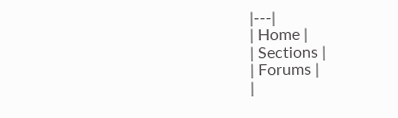|---|
| Home |
| Sections |
| Forums |
|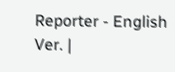Reporter - English Ver. |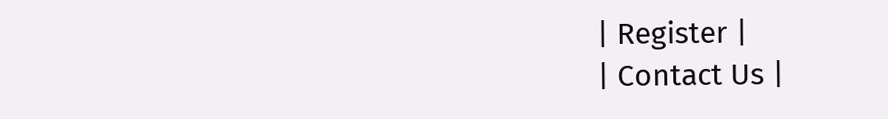| Register |
| Contact Us |